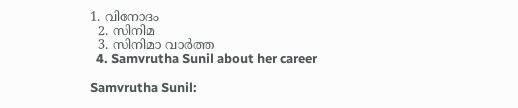1. വിനോദം
  2. സിനിമ
  3. സിനിമാ വാര്‍ത്ത
  4. Samvrutha Sunil about her career

Samvrutha Sunil: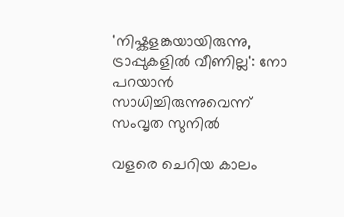'നിഷ്കളങ്കയായിരുന്നു, ട്രാപ്പുകളിൽ വീണില്ല': നോ പറയാൻ സാധിച്ചിരുന്നുവെന്ന് സംവൃത സുനിൽ

വളരെ ചെറിയ കാലം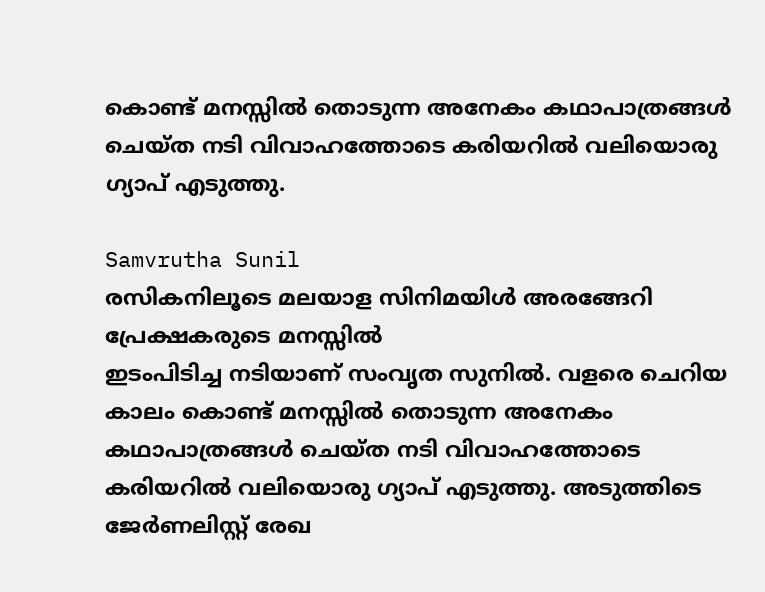കൊണ്ട് മനസ്സിൽ തൊടുന്ന അനേകം കഥാപാത്രങ്ങൾ ചെയ്ത നടി വിവാഹത്തോടെ കരിയറിൽ വലിയൊരു ഗ്യാപ് എടുത്തു.

Samvrutha Sunil
രസികനിലൂടെ മലയാള സിനിമയിൾ അരങ്ങേറി പ്രേക്ഷകരുടെ മനസ്സിൽ
ഇടംപിടിച്ച നടിയാണ് സംവൃത സുനിൽ. വളരെ ചെറിയ കാലം കൊണ്ട് മനസ്സിൽ തൊടുന്ന അനേകം കഥാപാത്രങ്ങൾ ചെയ്ത നടി വിവാഹത്തോടെ കരിയറിൽ വലിയൊരു ഗ്യാപ് എടുത്തു. അടുത്തിടെ ജേർണലിസ്റ്റ് രേഖ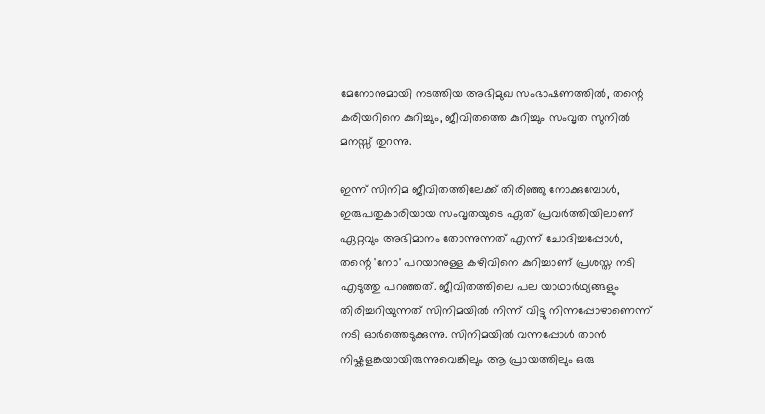മേനോനുമായി നടത്തിയ അഭിമുഖ സംഭാഷണത്തിൽ, തന്റെ കരിയറിനെ കുറിച്ചും, ജീവിതത്തെ കുറിച്ചും സംവൃത സുനിൽ മനസ്സ് തുറന്നു.

ഇന്ന് സിനിമ ജീവിതത്തിലേക്ക് തിരിഞ്ഞു നോക്കുമ്പോൾ, ഇരുപതുകാരിയായ സംവൃതയുടെ ഏത് പ്രവർത്തിയിലാണ് ഏറ്റവും അഭിമാനം തോന്നുന്നത് എന്ന് ചോദിച്ചപ്പോൾ, തന്റെ 'നോ' പറയാനുള്ള കഴിവിനെ കുറിച്ചാണ് പ്രശസ്ത നടി എടുത്തു പറഞ്ഞത്. ജീവിതത്തിലെ പല യാഥാർഥ്യങ്ങളും തിരിച്ചറിയുന്നത് സിനിമയിൽ നിന്ന് വിട്ടു നിന്നപ്പോഴാണെന്ന് നടി ഓർത്തെടുക്കുന്നു. സിനിമയിൽ വന്നപ്പോൾ താൻ നിഷ്കളങ്കയായിരുന്നുവെങ്കിലും ആ പ്രായത്തിലും ഒരു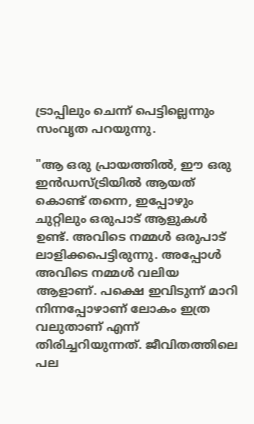ട്രാപ്പിലും ചെന്ന് പെട്ടില്ലെന്നും സംവൃത പറയുന്നു.

"ആ ഒരു പ്രായത്തിൽ, ഈ ഒരു ഇൻഡസ്ട്രിയിൽ ആയത് കൊണ്ട് തന്നെ, ഇപ്പോഴും ചുറ്റിലും ഒരുപാട് ആളുകൾ ഉണ്ട്. അവിടെ നമ്മൾ ഒരുപാട് ലാളിക്കപെട്ടിരുന്നു. അപ്പോൾ അവിടെ നമ്മൾ വലിയ ആളാണ്. പക്ഷെ ഇവിടുന്ന് മാറി നിന്നപ്പോഴാണ് ലോകം ഇത്ര വലുതാണ് എന്ന് തിരിച്ചറിയുന്നത്. ജീവിതത്തിലെ പല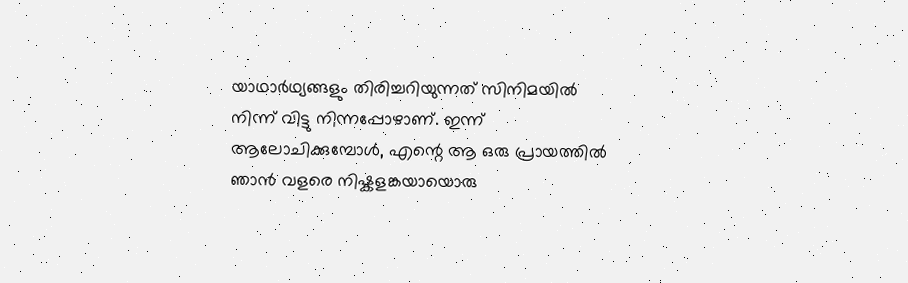യാഥാർഥ്യങ്ങളും തിരിച്ചറിയുന്നത് സിനിമയിൽ നിന്ന് വിട്ടു നിന്നപ്പോഴാണ്. ഇന്ന് ആലോചിക്കുമ്പോൾ, എന്റെ ആ ഒരു പ്രായത്തിൽ ഞാൻ വളരെ നിഷ്കളങ്കയായൊരു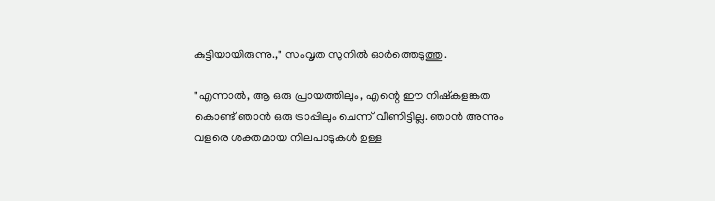കുട്ടിയായിരുന്നു.," സംവൃത സുനിൽ ഓർത്തെടുത്തു.

"എന്നാൽ, ആ ഒരു പ്രായത്തിലും, എന്റെ ഈ നിഷ്കളങ്കത കൊണ്ട് ഞാൻ ഒരു ട്രാപ്പിലും ചെന്ന് വീണിട്ടില്ല. ഞാൻ അന്നും വളരെ ശക്തമായ നിലപാടുകൾ ഉള്ള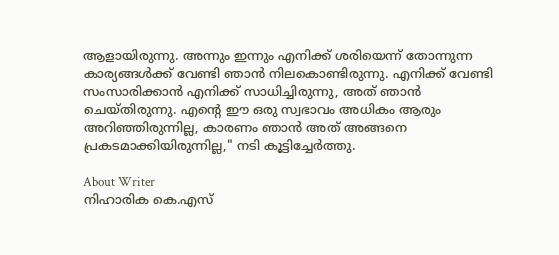ആളായിരുന്നു. അന്നും ഇന്നും എനിക്ക് ശരിയെന്ന് തോന്നുന്ന കാര്യങ്ങൾക്ക് വേണ്ടി ഞാൻ നിലകൊണ്ടിരുന്നു. എനിക്ക് വേണ്ടി സംസാരിക്കാൻ എനിക്ക് സാധിച്ചിരുന്നു, അത് ഞാൻ ചെയ്തിരുന്നു. എന്റെ ഈ ഒരു സ്വഭാവം അധികം ആരും അറിഞ്ഞിരുന്നില്ല, കാരണം ഞാൻ അത് അങ്ങനെ പ്രകടമാക്കിയിരുന്നില്ല," നടി കൂട്ടിച്ചേർത്തു.

About Writer
നിഹാരിക കെ.എസ്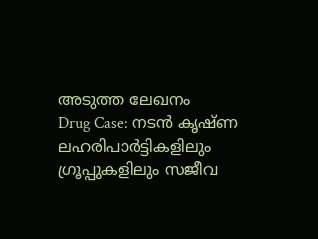അടുത്ത ലേഖനം
Drug Case: നടൻ കൃഷ്ണ ലഹരിപാർട്ടികളിലും ഗ്രൂപ്പുകളിലും സജീവ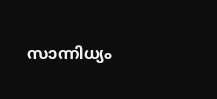സാന്നിധ്യം